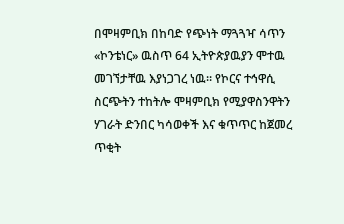በሞዛምቢክ በከባድ የጭነት ማጓጓዣ ሳጥን «ኮንቴነር» ዉስጥ 64 ኢትዮጵያዉያን ሞተዉ መገኘታቸዉ እያነጋገረ ነዉ። የኮርና ተኅዋሲ ስርጭትን ተከትሎ ሞዛምቢክ የሚያዋስንዋትን ሃገራት ድንበር ካሳወቀች እና ቁጥጥር ከጀመረ ጥቂት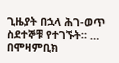ጊዜያት በኋላ ሕገ-ወጥ ስደተኞቹ የተገኙት። …
በሞዛምቢክ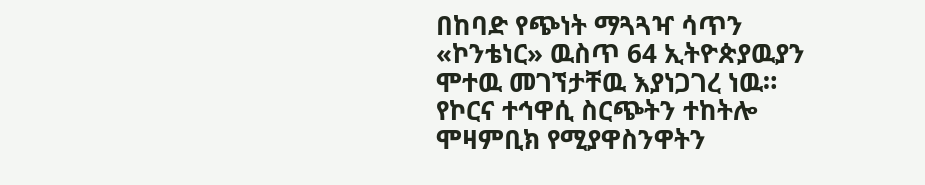በከባድ የጭነት ማጓጓዣ ሳጥን «ኮንቴነር» ዉስጥ 64 ኢትዮጵያዉያን ሞተዉ መገኘታቸዉ እያነጋገረ ነዉ። የኮርና ተኅዋሲ ስርጭትን ተከትሎ ሞዛምቢክ የሚያዋስንዋትን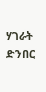ሃገራት ድንበር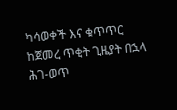ካሳወቀች እና ቁጥጥር ከጀመረ ጥቂት ጊዜያት በኋላ ሕገ-ወጥ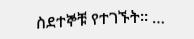ስደተኞቹ የተገኙት። …